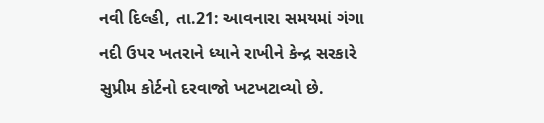નવી દિલ્હી, તા.21: આવનારા સમયમાં ગંગા નદી ઉપર ખતરાને ધ્યાને રાખીને કેન્દ્ર સરકારે સુપ્રીમ કોર્ટનો દરવાજો ખટખટાવ્યો છે.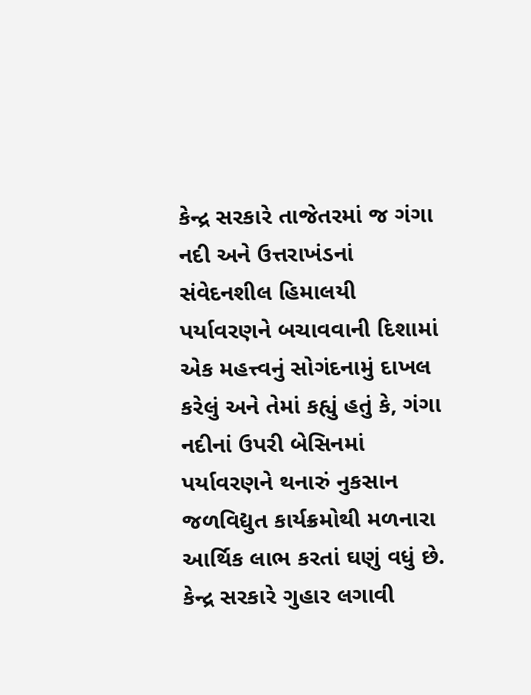કેન્દ્ર સરકારે તાજેતરમાં જ ગંગા નદી અને ઉત્તરાખંડનાં સંવેદનશીલ હિમાલયી પર્યાવરણને બચાવવાની દિશામાં એક મહત્ત્વનું સોગંદનામું દાખલ કરેલું અને તેમાં કહ્યું હતું કે, ગંગા નદીનાં ઉપરી બેસિનમાં પર્યાવરણને થનારું નુકસાન જળવિદ્યુત કાર્યક્રમોથી મળનારા આર્થિક લાભ કરતાં ઘણું વધું છે. કેન્દ્ર સરકારે ગુહાર લગાવી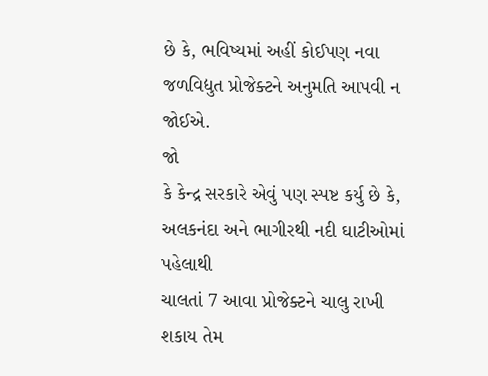છે કે, ભવિષ્યમાં અહીં કોઈપણ નવા જળવિદ્યુત પ્રોજેક્ટને અનુમતિ આપવી ન જોઈએ.
જો
કે કેન્દ્ર સરકારે એવું પણ સ્પષ્ટ કર્યુ છે કે, અલકનંદા અને ભાગીરથી નદી ઘાટીઓમાં પહેલાથી
ચાલતાં 7 આવા પ્રોજેક્ટને ચાલુ રાખી શકાય તેમ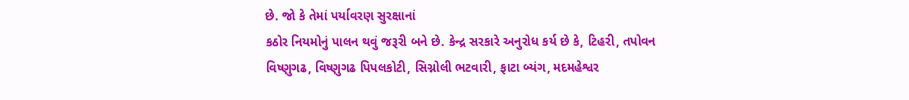છે. જો કે તેમાં પર્યાવરણ સુરક્ષાનાં
કઠોર નિયમોનું પાલન થવું જરૂરી બને છે. કેન્દ્ર સરકારે અનુરોધ કર્ય છે કે, ટિહરી, તપોવન
વિષ્ણુગઢ, વિષ્ણુગઢ પિપલકોટી, સિગ્નોલી ભટવારી, ફાટા બ્યંગ, મદમહેશ્વર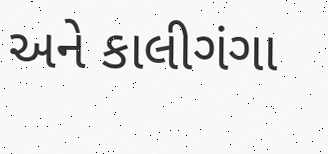અને કાલીગંગા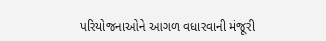પરિયોજનાઓને આગળ વધારવાની મંજૂરી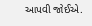આપવી જોઈએ.